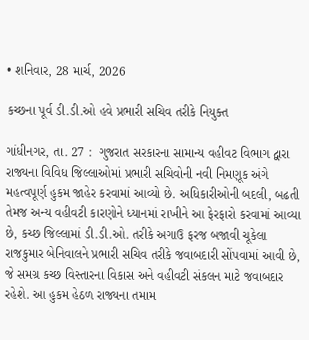• શનિવાર, 28 માર્ચ, 2026

કચ્છના પૂર્વ ડી.ડી.ઓ હવે પ્રભારી સચિવ તરીકે નિયુક્ત

ગાંધીનગર, તા. 27 :  ગુજરાત સરકારના સામાન્ય વહીવટ વિભાગ દ્વારા રાજ્યના વિવિધ જિલ્લાઓમાં પ્રભારી સચિવોની નવી નિમણૂક અંગે મહત્વપૂર્ણ હુકમ જાહેર કરવામાં આવ્યો છે. અધિકારીઓની બદલી, બઢતી તેમજ અન્ય વહીવટી કારણોને ધ્યાનમાં રાખીને આ ફેરફારો કરવામાં આવ્યા છે, કચ્છ જિલ્લામાં ડી.ડી.ઓ. તરીકે અગાઉ ફરજ બજાવી ચૂકેલા રાજકુમાર બેનિવાલને પ્રભારી સચિવ તરીકે જવાબદારી સોંપવામાં આવી છે, જે સમગ્ર કચ્છ વિસ્તારના વિકાસ અને વહીવટી સંકલન માટે જવાબદાર રહેશે. આ હુકમ હેઠળ રાજ્યના તમામ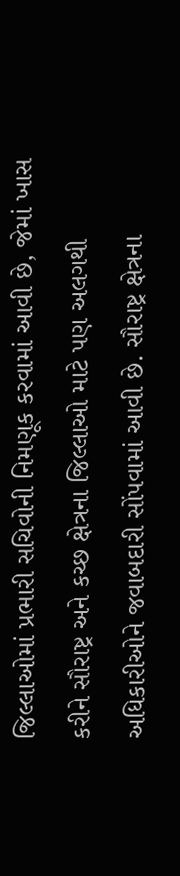જિલ્લાઓમાં પ્રભારી સચિવોની નિમણૂક કરવામાં આવી છે, જેમાં ખાસ કરીને સૌરાષ્ટ્ર અને કચ્છ ક્ષેત્રના જિલ્લાઓ માટે પણ અલગથી અધિકારીઓને જવાબદારી સોંપવામાં આવી છે. સૌરાષ્ટ્ર ક્ષેત્રના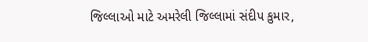જિલ્લાઓ માટે અમરેલી જિલ્લામાં સંદીપ કુમાર,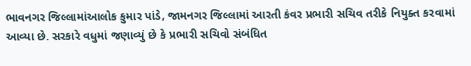ભાવનગર જિલ્લામાંઆલોક કુમાર પાંડે, જામનગર જિલ્લામાં આરતી કંવર પ્રભારી સચિવ તરીકે નિયુક્ત કરવામાં આવ્યા છે. સરકારે વધુમાં જણાવ્યું છે કે પ્રભારી સચિવો સંબંધિત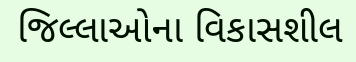જિલ્લાઓના વિકાસશીલ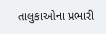તાલુકાઓના પ્રભારી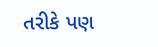તરીકે પણ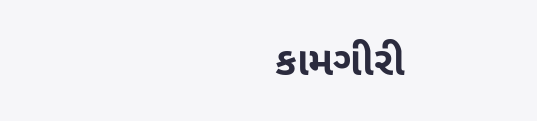કામગીરી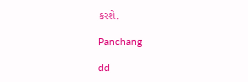કરશે.

Panchang

dd